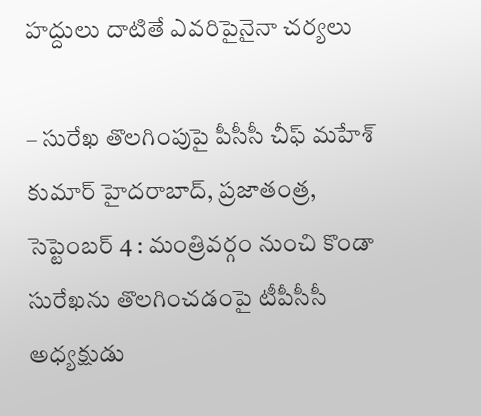హద్దులు దాటితే ఎవరిపైనైనా చర్యలు

– సురేఖ తొలగింపుపై పీసీసీ చీఫ్ మహేశ్ కుమార్ హైదరాబాద్, ప్రజాతంత్ర, సెప్టెంబర్ 4 : మంత్రివర్గం నుంచి కొండా సురేఖను తొలగించడంపై టీపీసీసీ అధ్యక్షుడు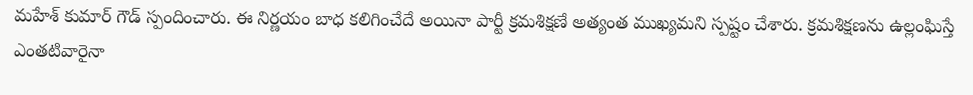మహేశ్ కుమార్ గౌడ్ స్పందించారు. ఈ నిర్ణయం బాధ కలిగించేదే అయినా పార్టీ క్రమశిక్షణే అత్యంత ముఖ్యమని స్పష్టం చేశారు. క్రమశిక్షణను ఉల్లంఘిస్తే ఎంతటివారైనా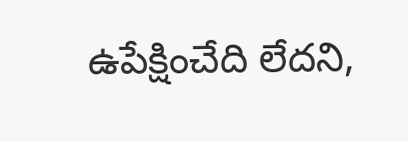ఉపేక్షించేది లేదని,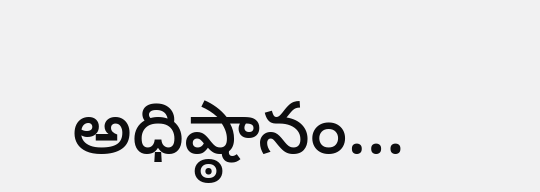అధిష్ఠానం…